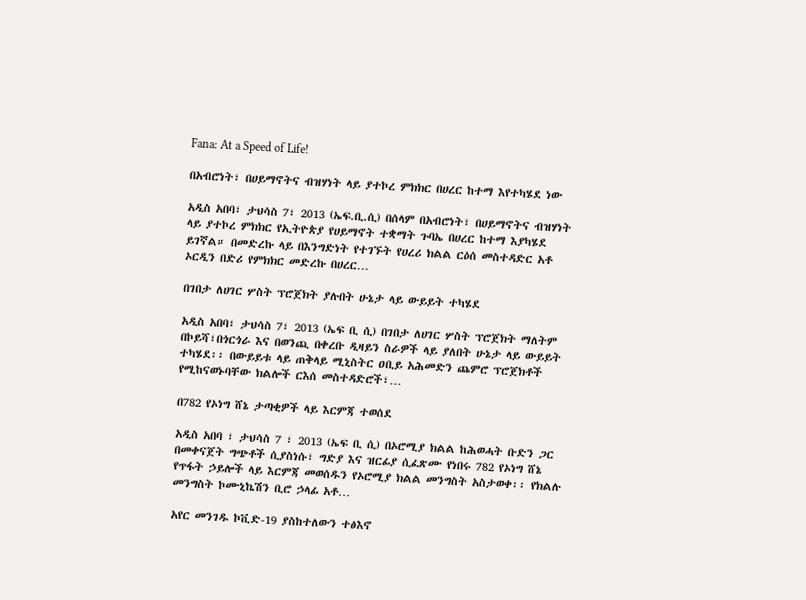Fana: At a Speed of Life!

በአብሮነት፣ በሀይማኖትና ብዝሃነት ላይ ያተኮረ ምክክር በሀረር ከተማ እየተካሄደ ነው

አዲስ አበባ፣ ታህሳስ 7፣ 2013 (ኤፍ.ቢ.ሲ) በሰላም በአብሮነት፣ በሀይማኖትና ብዝሃነት ላይ ያተኮረ ምክክር የኢትዮጵያ የሀይማኖት ተቋማት ጉባኤ በሀረር ከተማ እያካሄደ ይገኛል። በመድረኩ ላይ በእንግድነት የተገኙት የሀረሪ ክልል ርዕሰ መስተዳድር አቶ ኦርዲን በድሪ የምክክር መድረኩ በሀረር…

በገበታ ለሀገር ሦስት ፕሮጀክት ያሉበት ሁኔታ ላይ ውይይት ተካሄደ

አዲስ አበባ፣ ታህሳስ 7፣ 2013 (ኤፍ ቢ ሲ) በገበታ ለሀገር ሦስት ፕሮጀክት ማለትም በኮይሻ፣በጎርጎራ እና በወንጪ በቀረቡ ዲዛይን ስራዎች ላይ ያለበት ሁኔታ ላይ ውይይት ተካሄደ፡፡ በውይይቱ ላይ ጠቅላይ ሚኒስትር ዐቢይ አሕመድን ጨምሮ ፕሮጀክቶች የሚከናወኑባቸው ክልሎች ርእሰ መስተዳድሮች፣…

በ782 የኦነግ ሸኔ ታጣቂዎች ላይ እርምጃ ተወሰደ

አዲስ አበባ ፣ ታህሳስ 7 ፣ 2013 (ኤፍ ቢ ሲ) በኦሮሚያ ክልል ከሕወሓት ቡድን ጋር በመቀናጀት ግጭቶች ሲያስነሱ፣ ግድያ እና ዝርፊያ ሲፈጽሙ የነበሩ 782 የኦነግ ሸኔ የጥፋት ኃይሎች ላይ እርምጃ መወሰዱን የኦሮሚያ ክልል መንግስት አስታወቀ፡፡ የክልሉ መንግስት ኮሙኒኬሽን ቢሮ ኃላፊ አቶ…

አየር መንገዱ ኮቪድ-19 ያስከተለውን ተፅእኖ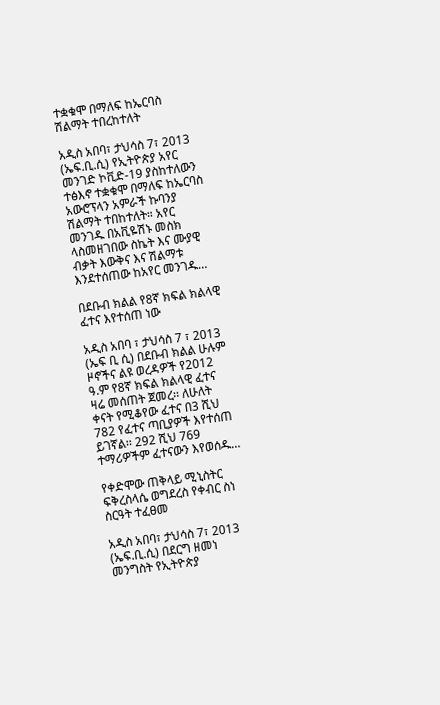ተቋቁሞ በማለፍ ከኤርባስ ሽልማት ተበረከተለት

አዲስ አበባ፣ ታህሳስ 7፣ 2013 (ኤፍ.ቢ.ሲ) የኢትዮጵያ አየር መንገድ ኮቪድ-19 ያስከተለውን ተፅእኖ ተቋቁሞ በማለፍ ከኤርባስ አውሮፕላን አምራች ኩባንያ ሽልማት ተበከተለት። አየር መንገዱ በአቪዬሽኑ መስክ ላስመዘገበው ስኬት እና ሙያዊ ብቃት እውቅና እና ሽልማቱ እንደተሰጠው ከአየር መንገዱ…

በደቡብ ክልል የ8ኛ ክፍል ክልላዊ ፈተና እየተሰጠ ነው

አዲስ አበባ ፣ ታህሳስ 7 ፣ 2013 (ኤፍ ቢ ሲ) በደቡብ ክልል ሁሉም ዞኖችና ልዩ ወረዳዎች የ2012 ዓ.ም የ8ኛ ክፍል ክልላዊ ፈተና ዛሬ መሰጠት ጀመረ፡፡ ለሁለት ቀናት የሚቆየው ፈተና በ3 ሺህ 782 የፈተና ጣቢያዎች እየተሰጠ ይገኛል፡፡ 292 ሺህ 769 ተማሪዎችም ፈተናውን እየወሰዱ…

የቀድሞው ጠቅላይ ሚኒስትር  ፍቅረስላሴ ወግደረስ የቀብር ስነ ስርዓት ተፈፀመ

አዲስ አበባ፣ ታህሳስ 7፣ 2013 (ኤፍ.ቢ.ሲ) በደርግ ዘመነ መንግስት የኢትዮጵያ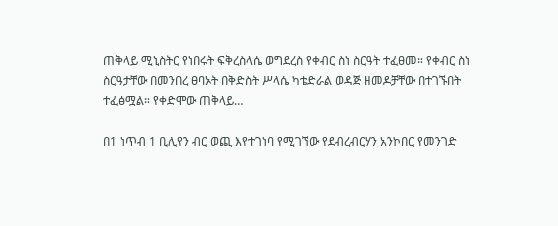ጠቅላይ ሚኒስትር የነበሩት ፍቅረስላሴ ወግደረስ የቀብር ስነ ስርዓት ተፈፀመ። የቀብር ስነ ስርዓታቸው በመንበረ ፀባኦት በቅድስት ሥላሴ ካቴድራል ወዳጅ ዘመዶቻቸው በተገኙበት ተፈፅሟል። የቀድሞው ጠቅላይ…

በ1 ነጥብ 1 ቢሊየን ብር ወጪ እየተገነባ የሚገኘው የደብረብርሃን አንኮበር የመንገድ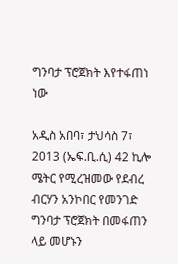ግንባታ ፕሮጀክት እየተፋጠነ ነው

አዲስ አበባ፣ ታህሳስ 7፣ 2013 (ኤፍ.ቢ.ሲ) 42 ኪሎ ሜትር የሚረዝመው የደብረ ብርሃን አንኮበር የመንገድ ግንባታ ፕሮጀክት በመፋጠን ላይ መሆኑን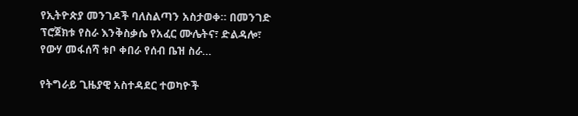የኢትዮጵያ መንገዶች ባለስልጣን አስታወቀ። በመንገድ ፕሮጀክቱ የስራ እንቅስቃሴ የአፈር ሙሌትና፣ ድልዳሎ፣ የውሃ መፋሰሻ ቱቦ ቀበራ የሰብ ቤዝ ስራ…

የትግራይ ጊዜያዊ አስተዳደር ተወካዮች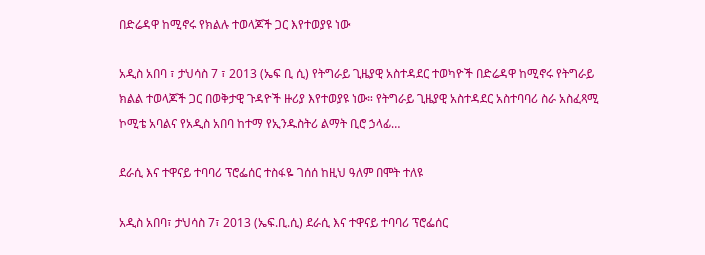በድሬዳዋ ከሚኖሩ የክልሉ ተወላጆች ጋር እየተወያዩ ነው

አዲስ አበባ ፣ ታህሳስ 7 ፣ 2013 (ኤፍ ቢ ሲ) የትግራይ ጊዜያዊ አስተዳደር ተወካዮች በድሬዳዋ ከሚኖሩ የትግራይ ክልል ተወላጆች ጋር በወቅታዊ ጉዳዮች ዙሪያ እየተወያዩ ነው። የትግራይ ጊዜያዊ አስተዳደር አስተባባሪ ስራ አስፈጻሚ ኮሚቴ አባልና የአዲስ አበባ ከተማ የኢንዱስትሪ ልማት ቢሮ ኃላፊ…

ደራሲ እና ተዋናይ ተባባሪ ፕሮፌሰር ተስፋዬ ገሰሰ ከዚህ ዓለም በሞት ተለዩ

አዲስ አበባ፣ ታህሳስ 7፣ 2013 (ኤፍ.ቢ.ሲ) ደራሲ እና ተዋናይ ተባባሪ ፕሮፌሰር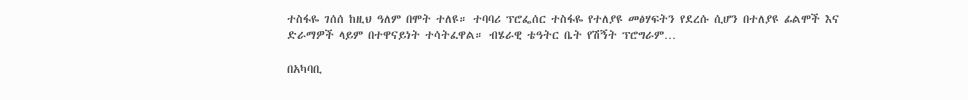ተስፋዬ ገሰሰ ከዚህ ዓለም በሞት ተለዩ። ተባባሪ ፕሮፌሰር ተስፋዬ የተለያዩ መፅሃፍትን የደረሱ ሲሆን በተለያዩ ፊልሞች እና ድራማዎች ላይም በተዋናይነት ተሳትፈዋል። ብሄራዊ ቴዓትር ቤት የሽኝት ፕሮግራም…

በአካባቢ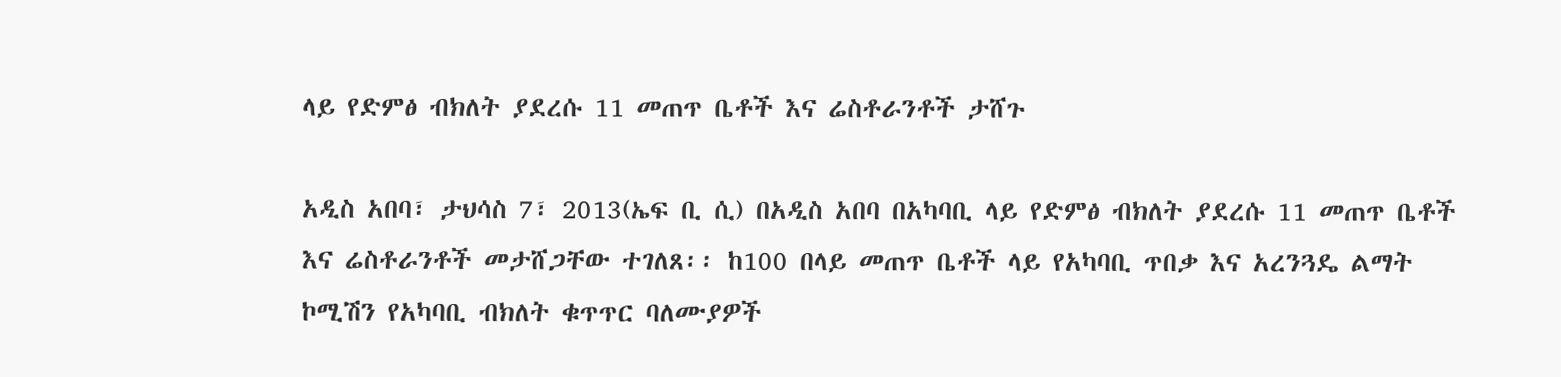ላይ የድምፅ ብክለት ያደረሱ 11 መጠጥ ቤቶች እና ሬስቶራንቶች ታሸጉ

አዲስ አበባ፣ ታህሳስ 7፣ 2013(ኤፍ ቢ ሲ) በአዲስ አበባ በአካባቢ ላይ የድምፅ ብክለት ያደረሱ 11 መጠጥ ቤቶች እና ሬስቶራንቶች መታሸጋቸው ተገለጸ፡፡ ከ100 በላይ መጠጥ ቤቶች ላይ የአካባቢ ጥበቃ እና አረንጓዴ ልማት ኮሚሽን የአካባቢ ብክለት ቁጥጥር ባለሙያዎች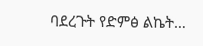ባደረጉት የድምፅ ልኬት…